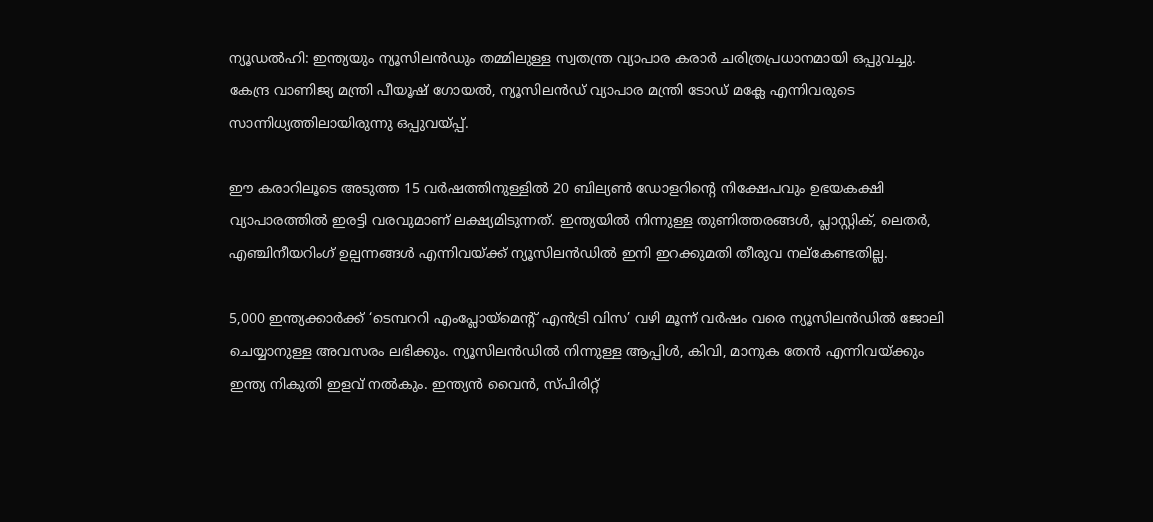ന്യൂഡൽഹി: ഇന്ത്യയും ന്യൂസിലൻഡും തമ്മിലുള്ള സ്വതന്ത്ര വ്യാപാര കരാർ ചരിത്രപ്രധാനമായി ഒപ്പുവച്ചു. കേന്ദ്ര വാണിജ്യ മന്ത്രി പീയൂഷ് ഗോയൽ, ന്യൂസിലൻഡ് വ്യാപാര മന്ത്രി ടോഡ് മക്ലേ എന്നിവരുടെ സാന്നിധ്യത്തിലായിരുന്നു ഒപ്പുവയ്പ്പ്.

ഈ കരാറിലൂടെ അടുത്ത 15 വർഷത്തിനുള്ളിൽ 20 ബില്യൺ ഡോളറിന്റെ നിക്ഷേപവും ഉഭയകക്ഷി വ്യാപാരത്തില്‍ ഇരട്ടി വരവുമാണ് ലക്ഷ്യമിടുന്നത്. ഇന്ത്യയിൽ നിന്നുള്ള തുണിത്തരങ്ങൾ, പ്ലാസ്റ്റിക്, ലെതർ, എഞ്ചിനീയറിംഗ് ഉല്പന്നങ്ങൾ എന്നിവയ്ക്ക് ന്യൂസിലൻഡിൽ ഇനി ഇറക്കുമതി തീരുവ നല്കേണ്ടതില്ല.

5,000 ഇന്ത്യക്കാർക്ക് ‘ടെമ്പററി എംപ്ലോയ്മെന്റ് എൻട്രി വിസ’ വഴി മൂന്ന് വർഷം വരെ ന്യൂസിലൻഡിൽ ജോലി ചെയ്യാനുള്ള അവസരം ലഭിക്കും. ന്യൂസിലൻഡിൽ നിന്നുള്ള ആപ്പിൾ, കിവി, മാനുക തേൻ എന്നിവയ്ക്കും ഇന്ത്യ നികുതി ഇളവ് നൽകും. ഇന്ത്യൻ വൈൻ, സ്പിരിറ്റ്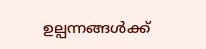ഉല്പന്നങ്ങൾക്ക്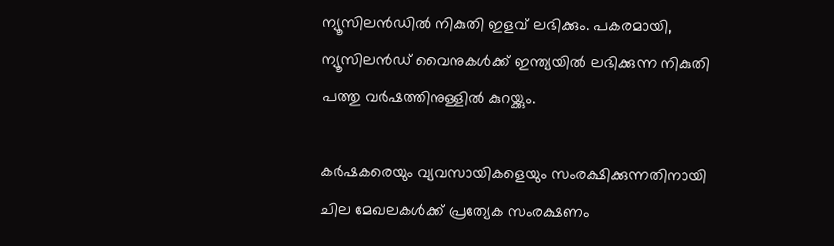ന്യൂസിലൻഡിൽ നികുതി ഇളവ് ലഭിക്കും. പകരമായി, ന്യൂസിലൻഡ് വൈനുകൾക്ക് ഇന്ത്യയിൽ ലഭിക്കുന്ന നികുതി പത്തു വർഷത്തിനുള്ളിൽ കുറയ്ക്കും.

കർഷകരെയും വ്യവസായികളെയും സംരക്ഷിക്കുന്നതിനായി ചില മേഖലകൾക്ക് പ്രത്യേക സംരക്ഷണം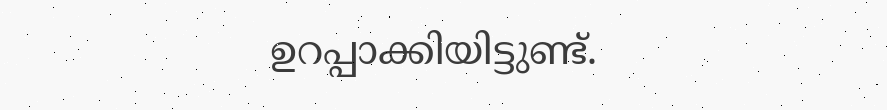ഉറപ്പാക്കിയിട്ടുണ്ട്.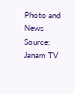Photo and News Source: Janam TV